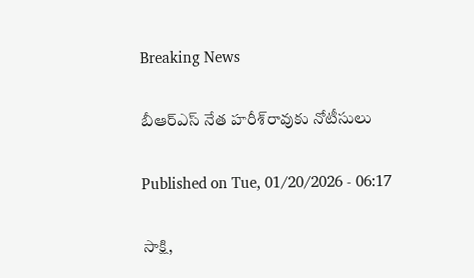Breaking News

బీఆర్‌ఎస్‌ నేత హరీశ్‌రావుకు నోటీసులు

Published on Tue, 01/20/2026 - 06:17

సాక్షి,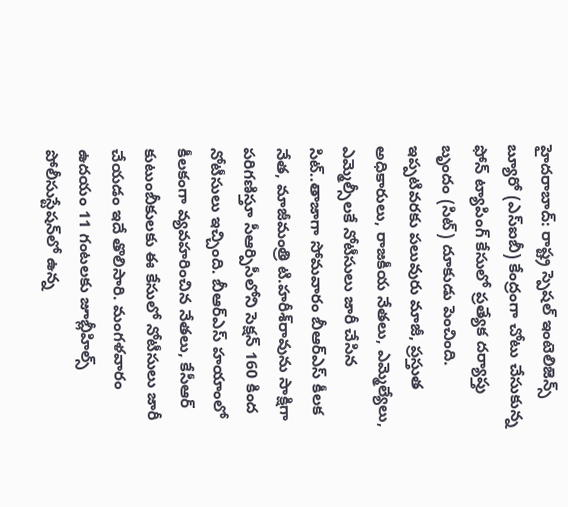హైదరాబాద్‌: రాష్ట్ర స్పెషల్‌ ఇంటెలిజెన్స్‌ బ్యూరో (ఎస్‌ఐబీ) కేంద్రంగా చోటు చేసుకున్న ఫోన్‌ ట్యాపింగ్‌ కేసులో ప్రత్యేక దర్యాప్తు బృందం (సిట్‌) దూకుడు పెంచింది. ఇప్పటివరకు పలువురు మాజీ, ప్రస్తుత అధికారులు, రాజకీయ నేతలు, ఎమ్మెల్యేలు, ఎమ్మెల్సీలకే నోటీసులు జారీ చేసిన సిట్‌..తాజాగా సోమవారం బీఆర్‌ఎస్‌ కీలక నేత, మాజీమంత్రి టి.హరీశ్‌రావును సాక్షిగా పరిగణిస్తూ సీఆర్పిసీలోని సెక్షన్‌ 160 కింద నోటీసులు ఇచ్చింది. బీఆర్‌ఎస్‌ హయాంలో కీలకంగా వ్యవహరించిన నేతలు, కేసీఆర్‌ కుటుంబీకులకు ఈ కేసులో నోటీసులు జారీ చేయడం ఇదే తొలిసారి. మంగళవారం ఉదయం 11 గంటలకు జూబ్లీహిల్స్‌ పోలీసుస్టేషన్‌లో ఉన్న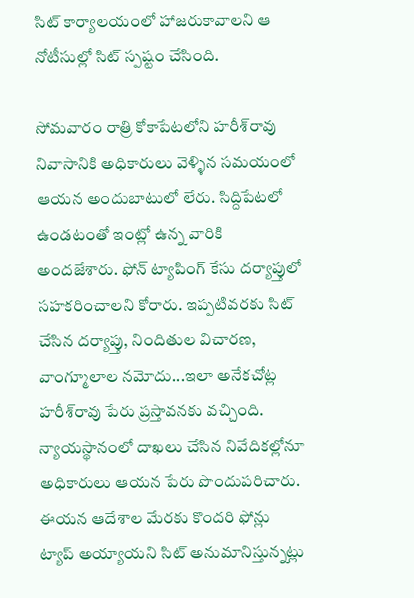సిట్‌ కార్యాలయంలో హాజరుకావాలని ఆ నోటీసుల్లో సిట్‌ స్పష్టం చేసింది.

సోమవారం రాత్రి కోకాపేటలోని హరీశ్‌రావు నివాసానికి అధికారులు వెళ్ళిన సమయంలో ఆయన అందుబాటులో లేరు. సిద్దిపేటలో ఉండటంతో ఇంట్లో ఉన్న వారికి అందజేశారు. ఫోన్‌ ట్యాపింగ్‌ కేసు దర్యాప్తులో సహకరించాలని కోరారు. ఇప్పటివరకు సిట్‌ చేసిన దర్యాప్తు, నిందితుల విచారణ, వాంగ్మూలాల నమోదు...ఇలా అనేకచోట్ల హరీశ్‌రావు పేరు ప్రస్తావనకు వచ్చింది. న్యాయస్థానంలో దాఖలు చేసిన నివేదికల్లోనూ అధికారులు ఆయన పేరు పొందుపరిచారు. ఈయన ఆదేశాల మేరకు కొందరి ఫోన్లు ట్యాప్‌ అయ్యాయని సిట్‌ అనుమానిస్తున్నట్లు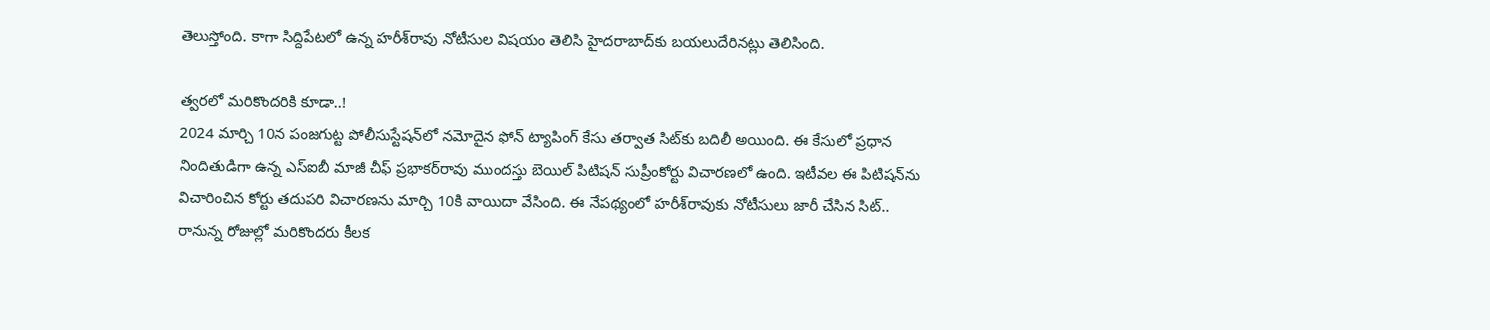తెలుస్తోంది. కాగా సిద్దిపేటలో ఉన్న హరీశ్‌రావు నోటీసుల విషయం తెలిసి హైదరాబాద్‌కు బయలుదేరినట్లు తెలిసింది.

త్వరలో మరికొందరికి కూడా..!
2024 మార్చి 10న పంజగుట్ట పోలీసుస్టేషన్‌లో నమోదైన ఫోన్‌ ట్యాపింగ్‌ కేసు తర్వాత సిట్‌కు బదిలీ అయింది. ఈ కేసులో ప్రధాన నిందితుడిగా ఉన్న ఎస్‌ఐబీ మాజీ చీఫ్‌ ప్రభాకర్‌రావు ముందస్తు బెయిల్‌ పిటిషన్‌ సుప్రీంకోర్టు విచారణలో ఉంది. ఇటీవల ఈ పిటిషన్‌ను విచారించిన కోర్టు తదుపరి విచారణను మార్చి 10కి వాయిదా వేసింది. ఈ నేపథ్యంలో హరీశ్‌రావుకు నోటీసులు జారీ చేసిన సిట్‌.. రానున్న రోజుల్లో మరికొందరు కీలక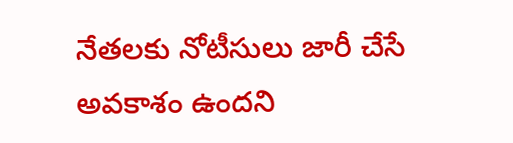నేతలకు నోటీసులు జారీ చేసే అవకాశం ఉందని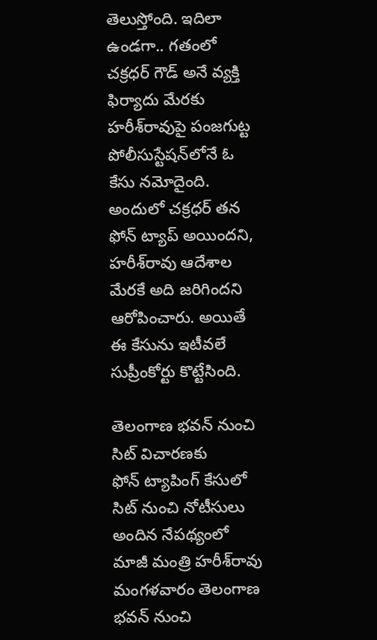తెలుస్తోంది. ఇదిలా ఉండగా.. గతంలో చక్రధర్‌ గౌడ్‌ అనే వ్యక్తి ఫిర్యాదు మేరకు హరీశ్‌రావుపై పంజగుట్ట పోలీసుస్టేషన్‌లోనే ఓ కేసు నమోదైంది. అందులో చక్రధర్‌ తన ఫోన్‌ ట్యాప్‌ అయిందని, హరీశ్‌రావు ఆదేశాల మేరకే అది జరిగిందని ఆరోపించారు. అయితే ఈ కేసును ఇటీవలే సుప్రీంకోర్టు కొట్టేసింది.

తెలంగాణ భవన్‌ నుంచి సిట్‌ విచారణకు
ఫోన్‌ ట్యాపింగ్‌ కేసులో సిట్‌ నుంచి నోటీసులు అందిన నేపథ్యంలో మాజీ మంత్రి హరీశ్‌రావు మంగళవారం తెలంగాణ భవన్‌ నుంచి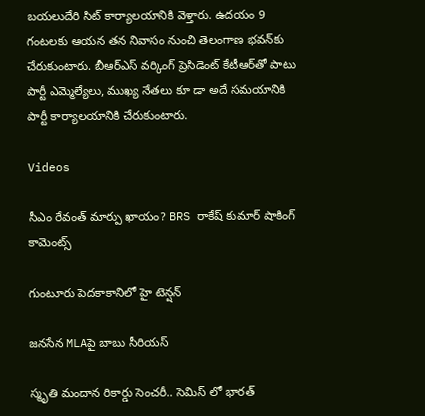బయలుదేరి సిట్‌ కార్యాలయానికి వెళ్తారు. ఉదయం 9 గంటలకు ఆయన తన నివాసం నుంచి తెలంగాణ భవన్‌కు చేరుకుంటారు. బీఆర్‌ఎస్‌ వర్కింగ్‌ ప్రెసిడెంట్‌ కేటీఆర్‌తో పాటు పార్టీ ఎమ్మెల్యేలు, ముఖ్య నేతలు కూ డా అదే సమయానికి పార్టీ కార్యాలయానికి చేరుకుంటారు.

Videos

సీఎం రేవంత్ మార్పు ఖాయం? BRS రాకేష్ కుమార్ షాకింగ్ కామెంట్స్

గుంటూరు పెదకాకానిలో హై టెన్షన్

జనసేన MLAపై బాబు సీరియస్

స్మృతి మందాన రికార్డు సెంచరీ.. సెమిస్ లో భారత్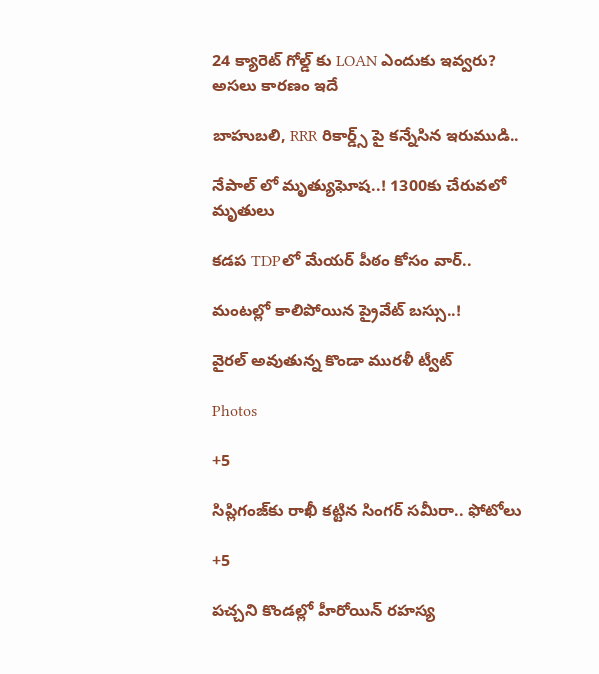24 క్యారెట్ గోల్డ్ కు LOAN ఎందుకు ఇవ్వరు? అసలు కారణం ఇదే

బాహుబలి, RRR రికార్డ్స్ పై కన్నేసిన ఇరుముడి..

నేపాల్ లో మృత్యుఘోష..! 1300కు చేరువలో మృతులు

కడప TDPలో మేయర్ పీఠం కోసం వార్..

మంటల్లో కాలిపోయిన ప్రైవేట్ బస్సు..!

వైరల్ అవుతున్న కొండా మురళీ ట్వీట్

Photos

+5

సిప్లిగంజ్‌కు రాఖీ కట్టిన సింగర్ సమీరా.. ఫోటోలు

+5

పచ్చని కొండల్లో హీరోయిన్ రహస్య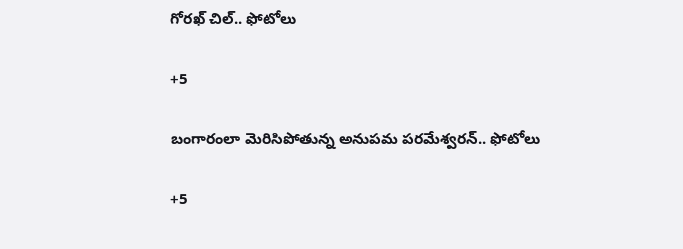గోరఖ్ చిల్.. ఫోటోలు

+5

బంగారంలా మెరిసిపోతున్న అనుపమ పరమేశ్వరన్.. ఫోటోలు

+5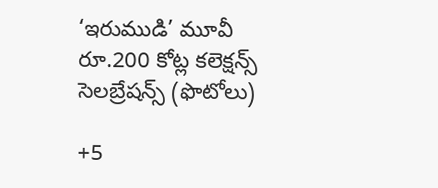‘ఇరుముడి’ మూవీ రూ.200 కోట్ల కలెక్షన్స్ సెలబ్రేషన్స్ (ఫొటోలు)

+5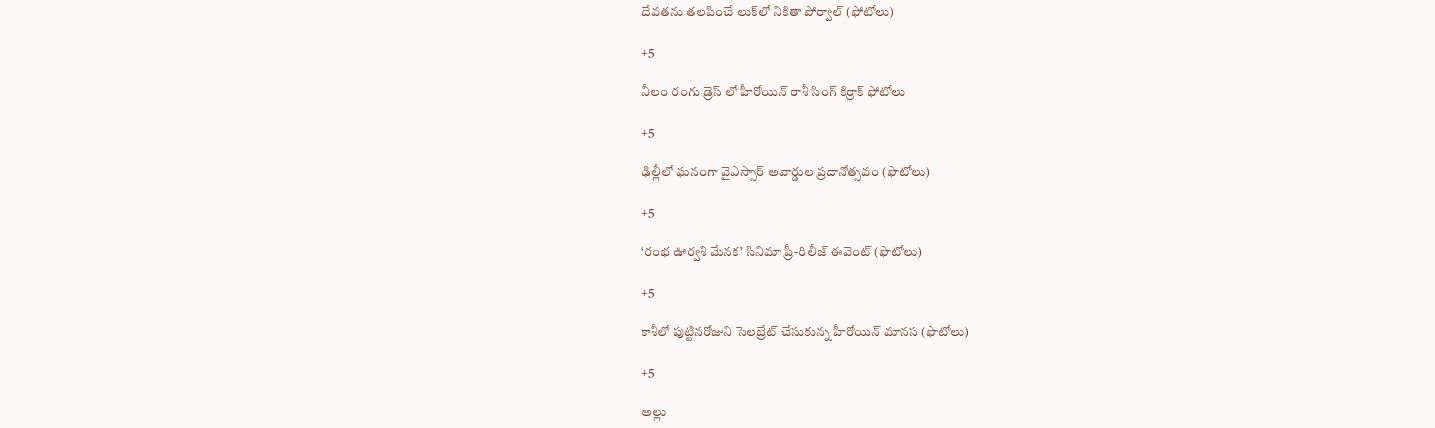దేవతను తలపించే లుక్‌లో నికితా పోర్వాల్‌ (ఫోటోలు)

+5

నీలం రంగు డ్రెస్ లో హీరోయిన్ రాశీ సింగ్ కిర్రాక్ ఫోటోలు

+5

ఢిల్లీలో ఘనంగా వైఎస్సార్‌ అవార్డుల ప్రదానోత్సవం (ఫొటోలు)

+5

‘రంభ ఊర్వశి మేనక’ సినిమా ప్రీ-రిలీజ్ ఈవెంట్‌ (ఫొటోలు)

+5

కాశీలో పుట్టినరోజుని సెలబ్రేట్ చేసుకున్న హీరోయిన్ మానస (ఫొటోలు)

+5

అల్లు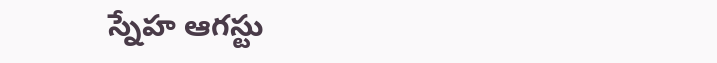స్నేహ ఆగస్టు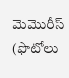మెమొరీస్ (ఫొటోలు